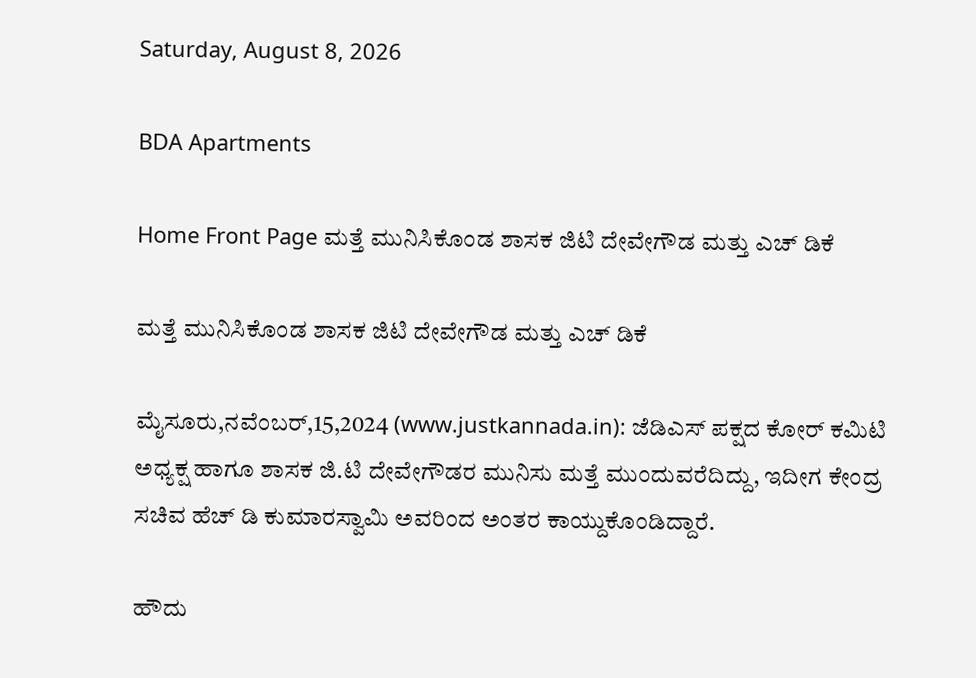Saturday, August 8, 2026

BDA Apartments

Home Front Page ಮತ್ತೆ ಮುನಿಸಿಕೊಂಡ ಶಾಸಕ ಜಿಟಿ ದೇವೇಗೌಡ ಮತ್ತು ಎಚ್ ಡಿಕೆ

ಮತ್ತೆ ಮುನಿಸಿಕೊಂಡ ಶಾಸಕ ಜಿಟಿ ದೇವೇಗೌಡ ಮತ್ತು ಎಚ್ ಡಿಕೆ

ಮೈಸೂರು,ನವೆಂಬರ್,15,2024 (www.justkannada.in): ಜೆಡಿಎಸ್ ಪಕ್ಷದ ಕೋರ್ ಕಮಿಟಿ ಅಧ್ಯಕ್ಷ ಹಾಗೂ ಶಾಸಕ ಜಿ.ಟಿ ದೇವೇಗೌಡರ ಮುನಿಸು ಮತ್ತೆ ಮುಂದುವರೆದಿದ್ದು, ಇದೀಗ ಕೇಂದ್ರ ಸಚಿವ ಹೆಚ್ ಡಿ ಕುಮಾರಸ್ವಾಮಿ ಅವರಿಂದ ಅಂತರ ಕಾಯ್ದುಕೊಂಡಿದ್ದಾರೆ.

ಹೌದು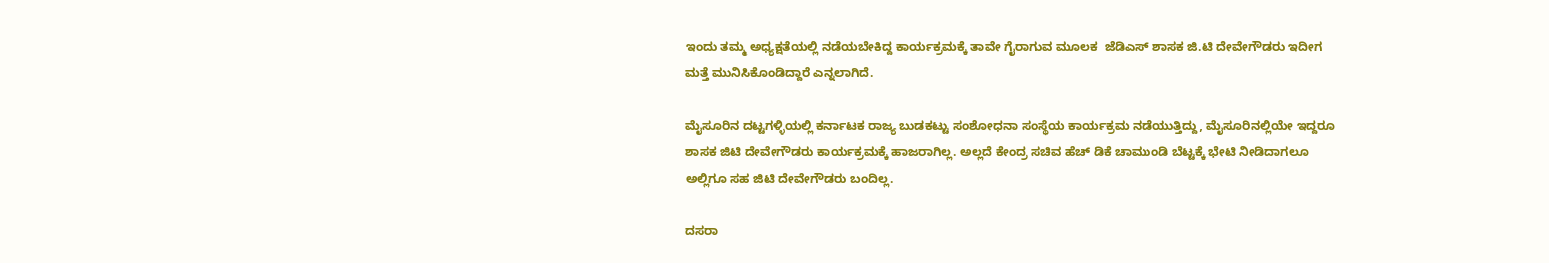ಇಂದು ತಮ್ಮ ಅಧ್ಯಕ್ಷತೆಯಲ್ಲಿ ನಡೆಯಬೇಕಿದ್ದ ಕಾರ್ಯಕ್ರಮಕ್ಕೆ ತಾವೇ ಗೈರಾಗುವ ಮೂಲಕ  ಜೆಡಿಎಸ್ ಶಾಸಕ ಜಿ.ಟಿ ದೇವೇಗೌಡರು ಇದೀಗ ಮತ್ತೆ ಮುನಿಸಿಕೊಂಡಿದ್ದಾರೆ ಎನ್ನಲಾಗಿದೆ.

ಮೈಸೂರಿನ ದಟ್ಟಗಳ್ಳಿಯಲ್ಲಿ ಕರ್ನಾಟಕ ರಾಜ್ಯ ಬುಡಕಟ್ಟು ಸಂಶೋಧನಾ ಸಂಸ್ಥೆಯ‌ ಕಾರ್ಯಕ್ರಮ ನಡೆಯುತ್ತಿದ್ದು, ಮೈಸೂರಿನಲ್ಲಿಯೇ ಇದ್ದರೂ ಶಾಸಕ ಜಿಟಿ ದೇವೇಗೌಡರು ಕಾರ್ಯಕ್ರಮಕ್ಕೆ ಹಾಜರಾಗಿಲ್ಲ. ಅಲ್ಲದೆ ಕೇಂದ್ರ ಸಚಿವ ಹೆಚ್ ಡಿಕೆ ಚಾಮುಂಡಿ ಬೆಟ್ಟಕ್ಕೆ ಭೇಟಿ ನೀಡಿದಾಗಲೂ ಅಲ್ಲಿಗೂ ಸಹ ಜಿಟಿ ದೇವೇಗೌಡರು ಬಂದಿಲ್ಲ.

ದಸರಾ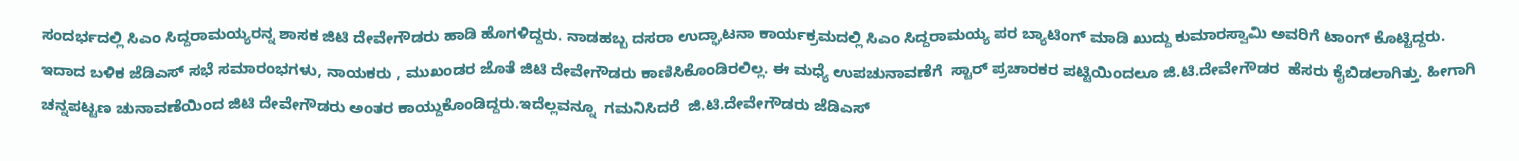ಸಂದರ್ಭದಲ್ಲಿ ಸಿಎಂ ಸಿದ್ದರಾಮಯ್ಯರನ್ನ ಶಾಸಕ ಜಿಟಿ ದೇವೇಗೌಡರು ಹಾಡಿ ಹೊಗಳಿದ್ದರು. ನಾಡಹಬ್ಬ ದಸರಾ ಉದ್ಘಾಟನಾ ಕಾರ್ಯಕ್ರಮದಲ್ಲಿ ಸಿಎಂ ಸಿದ್ದರಾಮಯ್ಯ ಪರ‌ ಬ್ಯಾಟಿಂಗ್ ಮಾಡಿ ಖುದ್ದು ಕುಮಾರಸ್ವಾಮಿ ಅವರಿಗೆ ಟಾಂಗ್ ಕೊಟ್ಟಿದ್ದರು.  ಇದಾದ ಬಳಿಕ ಜೆಡಿಎಸ್ ಸಭೆ ಸಮಾರಂಭಗಳು, ನಾಯಕರು , ಮುಖಂಡರ ಜೊತೆ ಜಿಟಿ ದೇವೇಗೌಡರು ಕಾಣಿಸಿಕೊಂಡಿರಲಿಲ್ಲ. ಈ ಮಧ್ಯೆ ಉಪಚುನಾವಣೆಗೆ  ಸ್ಟಾರ್ ಪ್ರಚಾರಕರ ಪಟ್ಟಿಯಿಂದಲೂ ಜಿ.ಟಿ.ದೇವೇಗೌಡರ ‌ ಹೆಸರು ಕೈಬಿಡಲಾಗಿತ್ತು. ಹೀಗಾಗಿ ಚನ್ನಪಟ್ಟಣ ಚುನಾವಣೆಯಿಂದ ಜಿಟಿ ದೇವೇಗೌಡರು ಅಂತರ ಕಾಯ್ದುಕೊಂಡಿದ್ದರು.ಇದೆಲ್ಲವನ್ನೂ  ಗಮನಿಸಿದರೆ  ಜಿ.ಟಿ.ದೇವೇಗೌಡರು ಜೆಡಿಎಸ್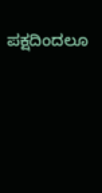ಪಕ್ಷದಿಂದಲೂ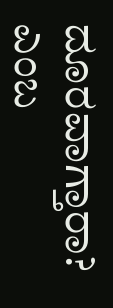ದೂರವಾಗ್ತಾರಾ? ಎಂಬ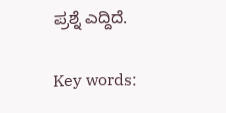ಪ್ರಶ್ನೆ ಎದ್ದಿದೆ.

Key words: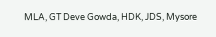MLA, GT Deve Gowda, HDK, JDS, Mysore